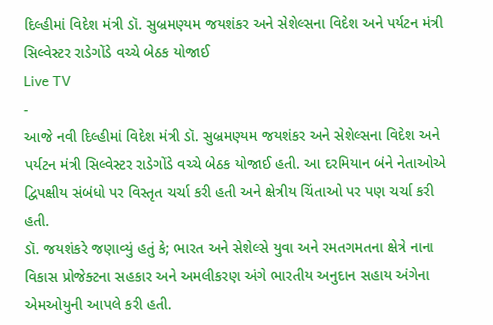દિલ્હીમાં વિદેશ મંત્રી ડૉ. સુબ્રમણ્યમ જયશંકર અને સેશેલ્સના વિદેશ અને પર્યટન મંત્રી સિલ્વેસ્ટર રાડેગોંડે વચ્ચે બેઠક યોજાઈ
Live TV
-
આજે નવી દિલ્હીમાં વિદેશ મંત્રી ડૉ. સુબ્રમણ્યમ જયશંકર અને સેશેલ્સના વિદેશ અને પર્યટન મંત્રી સિલ્વેસ્ટર રાડેગોંડે વચ્ચે બેઠક યોજાઈ હતી. આ દરમિયાન બંને નેતાઓએ દ્વિપક્ષીય સંબંધો પર વિસ્તૃત ચર્ચા કરી હતી અને ક્ષેત્રીય ચિંતાઓ પર પણ ચર્ચા કરી હતી.
ડૉ. જયશંકરે જણાવ્યું હતું કે; ભારત અને સેશેલ્સે યુવા અને રમતગમતના ક્ષેત્રે નાના વિકાસ પ્રોજેક્ટના સહકાર અને અમલીકરણ અંગે ભારતીય અનુદાન સહાય અંગેના એમઓયુની આપલે કરી હતી.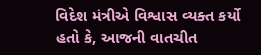વિદેશ મંત્રીએ વિશ્વાસ વ્યક્ત કર્યો હતો કે, આજની વાતચીત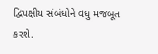દ્વિપક્ષીય સંબંધોને વધુ મજબૂત કરશે.